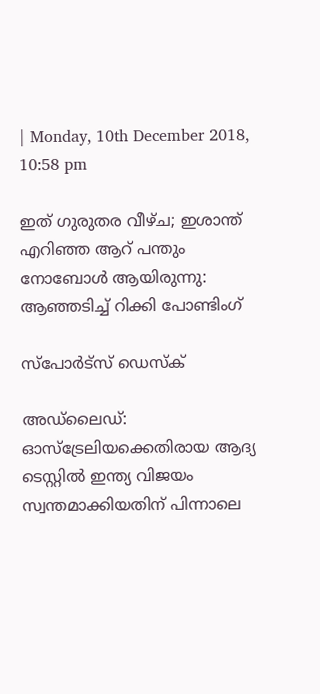| Monday, 10th December 2018, 10:58 pm

ഇത് ഗുരുതര വീഴ്ച; ഇശാന്ത് എറിഞ്ഞ ആറ് പന്തും നോബോള്‍ ആയിരുന്നു: ആഞ്ഞടിച്ച് റിക്കി പോണ്ടിംഗ്

സ്പോര്‍ട്സ് ഡെസ്‌ക്

അഡ്‌ലൈഡ്: ഓസ്ട്രേലിയക്കെതിരായ ആദ്യ ടെസ്റ്റില്‍ ഇന്ത്യ വിജയം സ്വന്തമാക്കിയതിന് പിന്നാലെ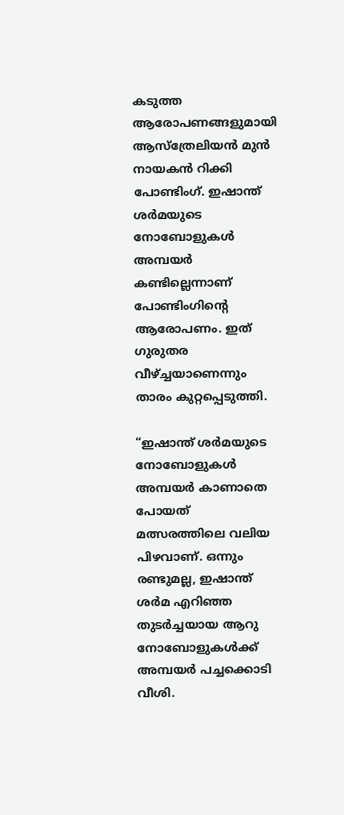കടുത്ത ആരോപണങ്ങളുമായി ആസ്ത്രേലിയന്‍ മുന്‍ നായകന്‍ റിക്കി പോണ്ടിംഗ്. ഇഷാന്ത് ശര്‍മയുടെ നോബോളുകള്‍ അമ്പയര്‍ കണ്ടില്ലെന്നാണ് പോണ്ടിംഗിന്റെ ആരോപണം. ഇത് ഗുരുതര വീഴ്ച്ചയാണെന്നും താരം കുറ്റപ്പെടുത്തി.

“ഇഷാന്ത് ശര്‍മയുടെ നോബോളുകള്‍ അമ്പയര്‍ കാണാതെ പോയത് മത്സരത്തിലെ വലിയ പിഴവാണ്. ഒന്നും രണ്ടുമല്ല, ഇഷാന്ത് ശര്‍മ എറിഞ്ഞ തുടര്‍ച്ചയായ ആറു നോബോളുകള്‍ക്ക് അമ്പയര്‍ പച്ചക്കൊടി വീശി.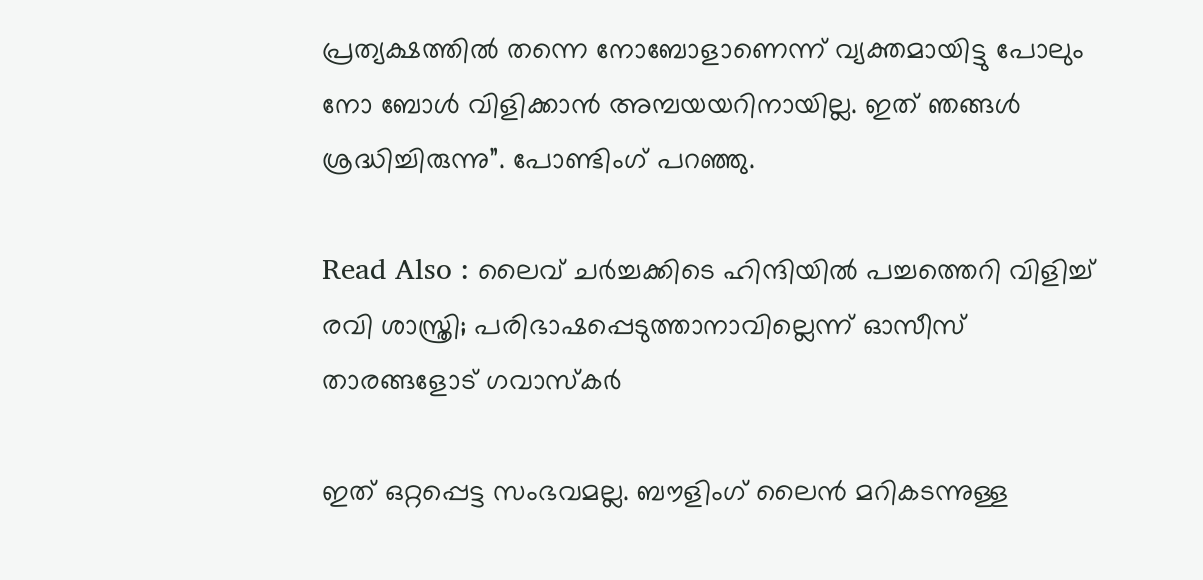പ്രത്യക്ഷത്തില്‍ തന്നെ നോബോളാണെന്ന് വ്യക്തമായിട്ടു പോലും നോ ബോള്‍ വിളിക്കാന്‍ അമ്പയയറിനായില്ല. ഇത് ഞങ്ങള്‍ ശ്രദ്ധിച്ചിരുന്നു”. പോണ്ടിംഗ് പറഞ്ഞു.

Read Also : ലൈവ് ചര്‍ച്ചക്കിടെ ഹിന്ദിയില്‍ പച്ചത്തെറി വിളിച്ച് രവി ശാസ്ത്രി; പരിഭാഷപ്പെടുത്താനാവില്ലെന്ന് ഓസീസ് താരങ്ങളോട് ഗവാസ്‌കര്‍

ഇത് ഒറ്റപ്പെട്ട സംഭവമല്ല. ബൗളിംഗ് ലൈന്‍ മറികടന്നുള്ള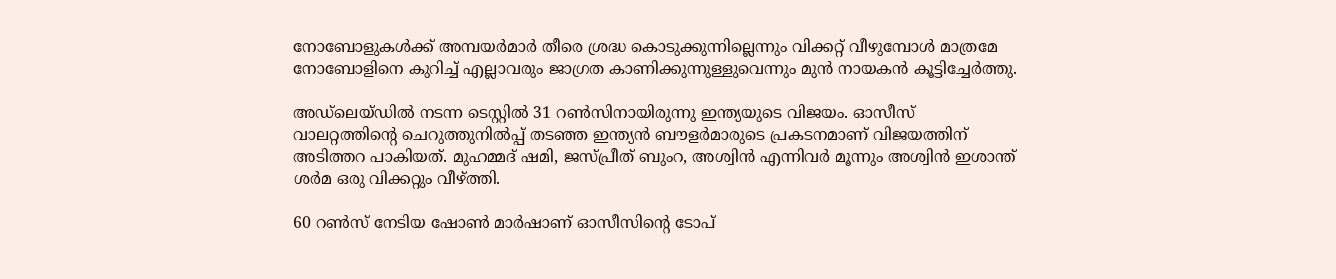നോബോളുകള്‍ക്ക് അമ്പയര്‍മാര്‍ തീരെ ശ്രദ്ധ കൊടുക്കുന്നില്ലെന്നും വിക്കറ്റ് വീഴുമ്പോള്‍ മാത്രമേ നോബോളിനെ കുറിച്ച് എല്ലാവരും ജാഗ്രത കാണിക്കുന്നുള്ളുവെന്നും മുന്‍ നായകന്‍ കൂട്ടിച്ചേര്‍ത്തു.

അഡ്ലെയ്ഡില്‍ നടന്ന ടെസ്റ്റില്‍ 31 റണ്‍സിനായിരുന്നു ഇന്ത്യയുടെ വിജയം. ഓസീസ് വാലറ്റത്തിന്റെ ചെറുത്തുനില്‍പ്പ് തടഞ്ഞ ഇന്ത്യന്‍ ബൗളര്‍മാരുടെ പ്രകടനമാണ് വിജയത്തിന് അടിത്തറ പാകിയത്. മുഹമ്മദ് ഷമി, ജസ്പ്രീത് ബുംറ, അശ്വിന്‍ എന്നിവര്‍ മൂന്നും അശ്വിന്‍ ഇശാന്ത് ശര്‍മ ഒരു വിക്കറ്റും വീഴ്ത്തി.

60 റണ്‍സ് നേടിയ ഷോണ്‍ മാര്‍ഷാണ് ഓസീസിന്റെ ടോപ്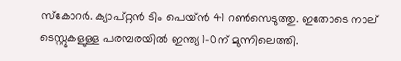സ്‌കോറര്‍. ക്യാപ്റ്റന്‍ ടിം പെയ്ന്‍ 41 റണ്‍സെടുത്തു. ഇതോടെ നാല് ടെസ്റ്റുകളുള്ള പരമ്പരയില്‍ ഇന്ത്യ 1-0ന് മുന്നിലെത്തി.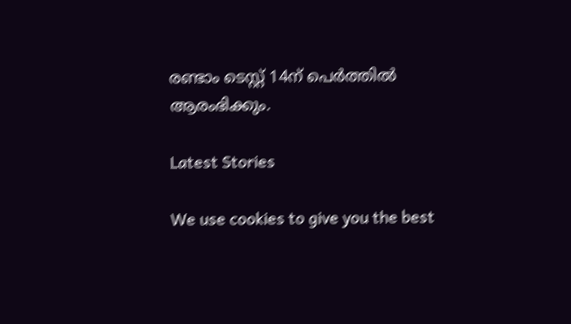രണ്ടാം ടെസ്റ്റ് 14ന് പെര്‍ത്തില്‍ ആരംഭിക്കും.

Latest Stories

We use cookies to give you the best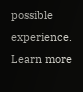possible experience. Learn more